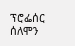ፕሮፌሰር ሰለሞን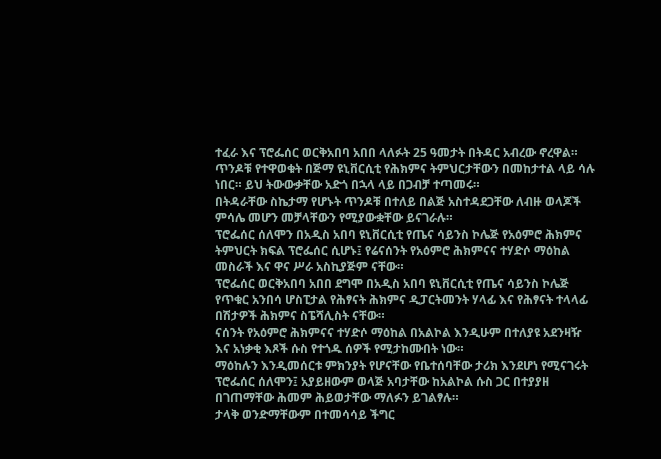ተፈራ እና ፕሮፌሰር ወርቅአበባ አበበ ላለፉት 25 ዓመታት በትዳር አብረው ኖረዋል። ጥንዶቹ የተዋወቁት በጅማ ዩኒቨርሲቲ የሕክምና ትምህርታቸውን በመከታተል ላይ ሳሉ ነበር። ይህ ትውውቃቸው አድጎ በኋላ ላይ በጋብቻ ተጣመሩ።
በትዳራቸው ስኬታማ የሆኑት ጥንዶቹ በተለይ በልጅ አስተዳደጋቸው ለብዙ ወላጆች ምሳሌ መሆን መቻላቸውን የሚያውቋቸው ይናገራሉ።
ፕሮፌሰር ሰለሞን በአዲስ አበባ ዩኒቨርሲቲ የጤና ሳይንስ ኮሌጅ የአዕምሮ ሕክምና ትምህርት ክፍል ፕሮፌሰር ሲሆኑ፤ የሬናሰንት የአዕምሮ ሕክምናና ተሃድሶ ማዕከል መስራች እና ዋና ሥራ አስኪያጅም ናቸው።
ፕሮፌሰር ወርቅአበባ አበበ ደግሞ በአዲስ አበባ ዩኒቨርሲቲ የጤና ሳይንስ ኮሌጅ የጥቁር አንበሳ ሆስፒታል የሕፃናት ሕክምና ዲፓርትመንት ሃላፊ እና የሕፃናት ተላላፊ በሽታዎች ሕክምና ስፔሻሊስት ናቸው።
ናሰንት የአዕምሮ ሕክምናና ተሃድሶ ማዕከል በአልኮል እንዲሁም በተለያዩ አደንዛዥ እና አነቃቂ እጾች ሱስ የተጎዱ ሰዎች የሚታከሙበት ነው።
ማዕከሉን እንዲመሰርቱ ምክንያት የሆናቸው የቤተሰባቸው ታሪክ እንደሆነ የሚናገሩት ፕሮፌሰር ሰለሞን፤ አያይዘውም ወላጅ አባታቸው ከአልኮል ሱስ ጋር በተያያዘ በገጠማቸው ሕመም ሕይወታቸው ማለፉን ይገልፃሉ።
ታላቅ ወንድማቸውም በተመሳሳይ ችግር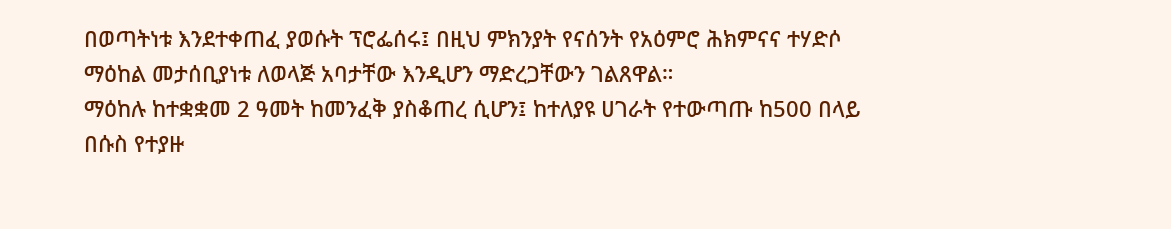በወጣትነቱ እንደተቀጠፈ ያወሱት ፕሮፌሰሩ፤ በዚህ ምክንያት የናሰንት የአዕምሮ ሕክምናና ተሃድሶ ማዕከል መታሰቢያነቱ ለወላጅ አባታቸው እንዲሆን ማድረጋቸውን ገልጸዋል።
ማዕከሉ ከተቋቋመ 2 ዓመት ከመንፈቅ ያስቆጠረ ሲሆን፤ ከተለያዩ ሀገራት የተውጣጡ ከ500 በላይ በሱስ የተያዙ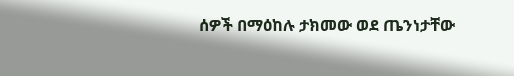ሰዎች በማዕከሉ ታክመው ወደ ጤንነታቸው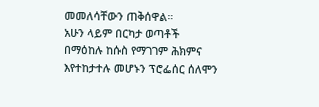መመለሳቸውን ጠቅሰዋል።
አሁን ላይም በርካታ ወጣቶች በማዕከሉ ከሱስ የማገገም ሕክምና እየተከታተሉ መሆኑን ፕሮፌሰር ሰለሞን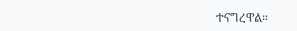ተናግረዋል።